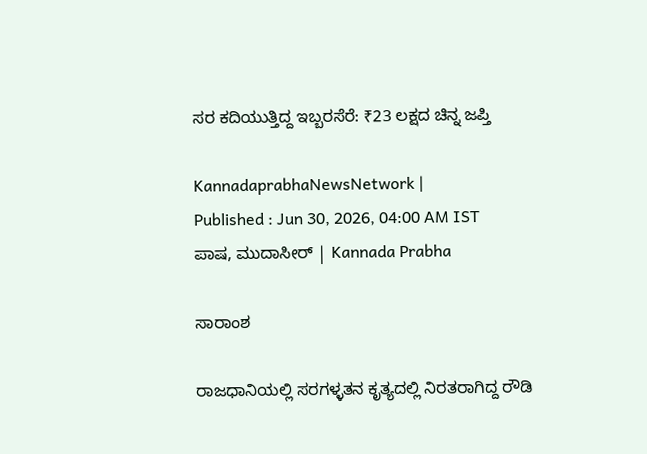ಸರ ಕದಿಯುತ್ತಿದ್ದ ಇಬ್ಬರಸೆರೆ: ₹23 ಲಕ್ಷದ ಚಿನ್ನ ಜಪ್ತಿ

KannadaprabhaNewsNetwork |
Published : Jun 30, 2026, 04:00 AM IST
ಪಾಷ, ಮುದಾಸೀರ್ | Kannada Prabha

ಸಾರಾಂಶ

ರಾಜಧಾನಿಯಲ್ಲಿ ಸರಗಳ್ಳತನ ಕೃತ್ಯದಲ್ಲಿ ನಿರತರಾಗಿದ್ದ ರೌಡಿ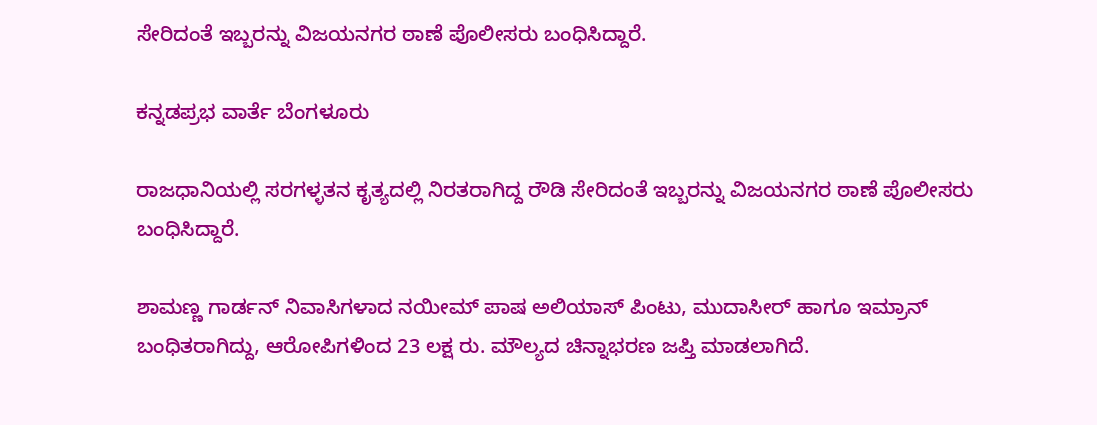ಸೇರಿದಂತೆ ಇಬ್ಬರನ್ನು ವಿಜಯನಗರ ಠಾಣೆ ಪೊಲೀಸರು ಬಂಧಿಸಿದ್ದಾರೆ.

ಕನ್ನಡಪ್ರಭ ವಾರ್ತೆ ಬೆಂಗಳೂರು

ರಾಜಧಾನಿಯಲ್ಲಿ ಸರಗಳ್ಳತನ ಕೃತ್ಯದಲ್ಲಿ ನಿರತರಾಗಿದ್ದ ರೌಡಿ ಸೇರಿದಂತೆ ಇಬ್ಬರನ್ನು ವಿಜಯನಗರ ಠಾಣೆ ಪೊಲೀಸರು ಬಂಧಿಸಿದ್ದಾರೆ.

ಶಾಮಣ್ಣ ಗಾರ್ಡನ್‌ ನಿವಾಸಿಗಳಾದ ನಯೀಮ್ ಪಾಷ ಅಲಿಯಾಸ್ ಪಿಂಟು, ಮುದಾಸೀರ್ ಹಾಗೂ ಇಮ್ರಾನ್ ಬಂಧಿತರಾಗಿದ್ದು, ಆರೋಪಿಗಳಿಂದ 23 ಲಕ್ಷ ರು. ಮೌಲ್ಯದ ಚಿನ್ನಾಭರಣ ಜಪ್ತಿ ಮಾಡಲಾಗಿದೆ.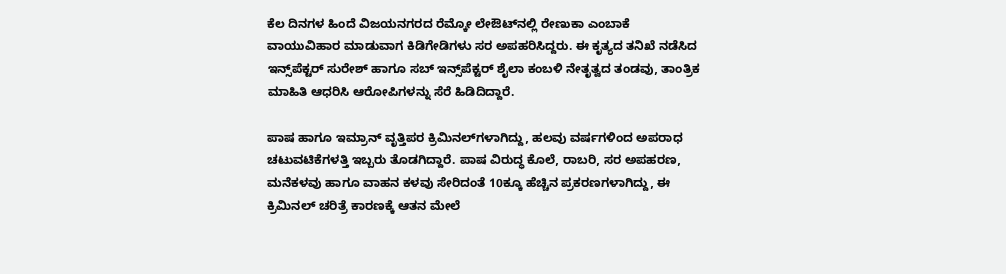ಕೆಲ ದಿನಗಳ ಹಿಂದೆ ವಿಜಯನಗರದ ರೆಮ್ಕೋ ಲೇಔಟ್‌ನಲ್ಲಿ ರೇಣುಕಾ ಎಂಬಾಕೆ ವಾಯುವಿಹಾರ ಮಾಡುವಾಗ ಕಿಡಿಗೇಡಿಗಳು ಸರ ಅಪಹರಿಸಿದ್ದರು. ಈ ಕೃತ್ಯದ ತನಿಖೆ ನಡೆಸಿದ ಇನ್ಸ್‌ಪೆಕ್ಟರ್ ಸುರೇಶ್ ಹಾಗೂ ಸಬ್‌ ಇನ್ಸ್‌ಪೆಕ್ಟರ್ ಶೈಲಾ ಕಂಬಳಿ ನೇತೃತ್ವದ ತಂಡವು, ತಾಂತ್ರಿಕ ಮಾಹಿತಿ ಆಧರಿಸಿ ಆರೋಪಿಗಳನ್ನು ಸೆರೆ ಹಿಡಿದಿದ್ದಾರೆ.

ಪಾಷ ಹಾಗೂ ಇಮ್ರಾನ್‌ ವೃತ್ತಿಪರ ಕ್ರಿಮಿನಲ್‌ಗಳಾಗಿದ್ದು, ಹಲವು ವರ್ಷಗಳಿಂದ ಅಪರಾಧ ಚಟುವಟಿಕೆಗಳತ್ತಿ ಇಬ್ಬರು ತೊಡಗಿದ್ದಾರೆ. ಪಾಷ ವಿರುದ್ಧ ಕೊಲೆ, ರಾಬರಿ, ಸರ ಅಪಹರಣ, ಮನೆಕಳವು ಹಾಗೂ ವಾಹನ ಕಳವು ಸೇರಿದಂತೆ 10ಕ್ಕೂ ಹೆಚ್ಚಿನ ಪ್ರಕರಣಗಳಾಗಿದ್ದು, ಈ ಕ್ರಿಮಿನಲ್ ಚರಿತ್ರೆ ಕಾರಣಕ್ಕೆ ಆತನ ಮೇಲೆ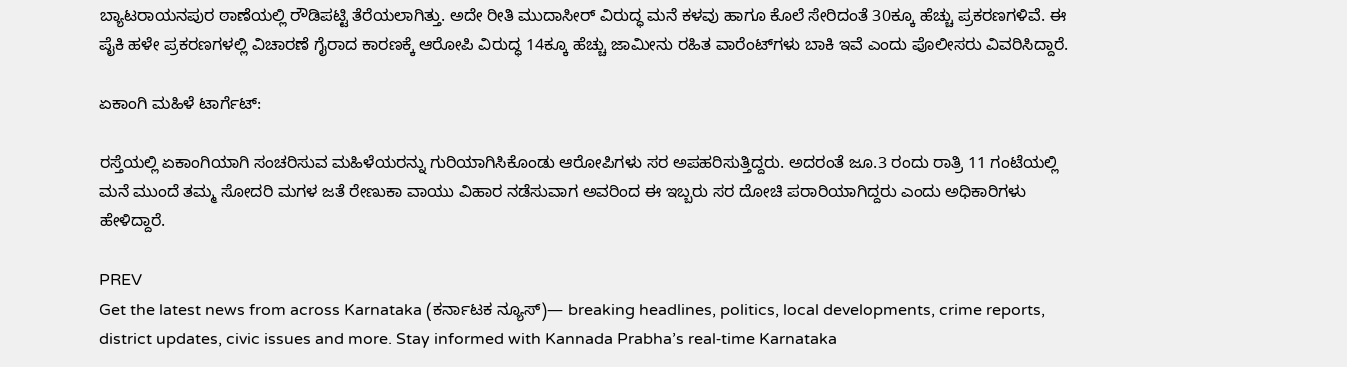ಬ್ಯಾಟರಾಯನಪುರ ಠಾಣೆಯಲ್ಲಿ ರೌಡಿಪಟ್ಟಿ ತೆರೆಯಲಾಗಿತ್ತು. ಅದೇ ರೀತಿ ಮುದಾಸೀರ್ ವಿರುದ್ಧ ಮನೆ ಕಳವು ಹಾಗೂ ಕೊಲೆ ಸೇರಿದಂತೆ 30ಕ್ಕೂ ಹೆಚ್ಚು ಪ್ರಕರಣಗಳಿವೆ. ಈ ಪೈಕಿ ಹಳೇ ಪ್ರಕರಣಗಳಲ್ಲಿ ವಿಚಾರಣೆ ಗೈರಾದ ಕಾರಣಕ್ಕೆ ಆರೋಪಿ ವಿರುದ್ಧ 14ಕ್ಕೂ ಹೆಚ್ಚು ಜಾಮೀನು ರಹಿತ ವಾರೆಂಟ್‌ಗಳು ಬಾಕಿ ಇವೆ ಎಂದು ಪೊಲೀಸರು ವಿವರಿಸಿದ್ದಾರೆ.

ಏಕಾಂಗಿ ಮಹಿಳೆ ಟಾರ್ಗೆಟ್‌:

ರಸ್ತೆಯಲ್ಲಿ ಏಕಾಂಗಿಯಾಗಿ ಸಂಚರಿಸುವ ಮಹಿಳೆಯರನ್ನು ಗುರಿಯಾಗಿಸಿಕೊಂಡು ಆರೋಪಿಗಳು ಸರ ಅಪಹರಿಸುತ್ತಿದ್ದರು. ಅದರಂತೆ ಜೂ.3 ರಂದು ರಾತ್ರಿ 11 ಗಂಟೆಯಲ್ಲಿ ಮನೆ ಮುಂದೆ ತಮ್ಮ ಸೋದರಿ ಮಗಳ ಜತೆ ರೇಣುಕಾ ವಾಯು ವಿಹಾರ ನಡೆಸುವಾಗ ಅವರಿಂದ ಈ ಇಬ್ಬರು ಸರ ದೋಚಿ ಪರಾರಿಯಾಗಿದ್ದರು ಎಂದು ಅಧಿಕಾರಿಗಳು ಹೇಳಿದ್ದಾರೆ.

PREV
Get the latest news from across Karnataka (ಕರ್ನಾಟಕ ನ್ಯೂಸ್)— breaking headlines, politics, local developments, crime reports, district updates, civic issues and more. Stay informed with Kannada Prabha’s real‑time Karnataka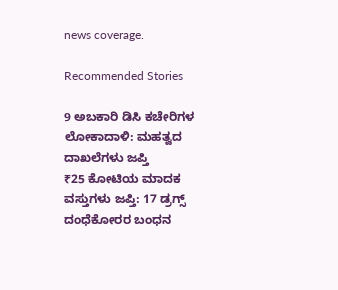news coverage.

Recommended Stories

9 ಅಬಕಾರಿ ಡಿಸಿ ಕಚೇರಿಗಳ ಲೋಕಾದಾಳಿ: ಮಹತ್ವದ ದಾಖಲೆಗಳು ಜಪ್ತಿ
₹25 ಕೋಟಿಯ ಮಾದಕ ವಸ್ತುಗಳು ಜಪ್ತಿ: 17 ಡ್ರಗ್ಸ್ ದಂಧೆಕೋರರ ಬಂಧನ